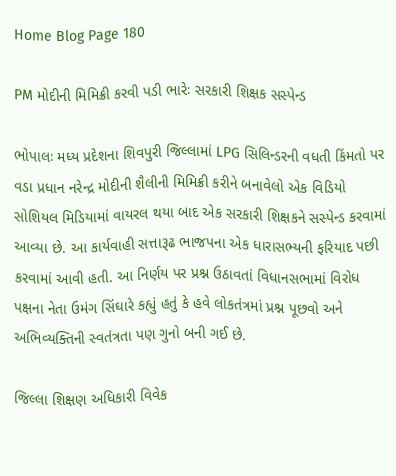Home Blog Page 180

PM મોદીની મિમિક્રી કરવી પડી ભારેઃ સરકારી શિક્ષક સસ્પેન્ડ

ભોપાલઃ મધ્ય પ્રદેશના શિવપુરી જિલ્લામાં LPG સિલિન્ડરની વધતી કિંમતો પર વડા પ્રધાન નરેન્દ્ર મોદીની શૈલીની મિમિક્રી કરીને બનાવેલો એક વિડિયો સોશિયલ મિડિયામાં વાયરલ થયા બાદ એક સરકારી શિક્ષકને સસ્પેન્ડ કરવામાં આવ્યા છે. આ કાર્યવાહી સત્તારૂઢ ભાજપના એક ધારાસભ્યની ફરિયાદ પછી કરવામાં આવી હતી. આ નિર્ણય પર પ્રશ્ન ઉઠાવતાં વિધાનસભામાં વિરોધ પક્ષના નેતા ઉમંગ સિંઘારે કહ્યું હતું કે હવે લોકતંત્રમાં પ્રશ્ન પૂછવો અને અભિવ્યક્તિની સ્વતંત્રતા પણ ગુનો બની ગઈ છે.

જિલ્લા શિક્ષણ અધિકારી વિવેક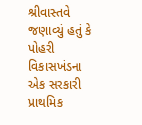શ્રીવાસ્તવે જણાવ્યું હતું કે પોહરી વિકાસખંડના એક સરકારી પ્રાથમિક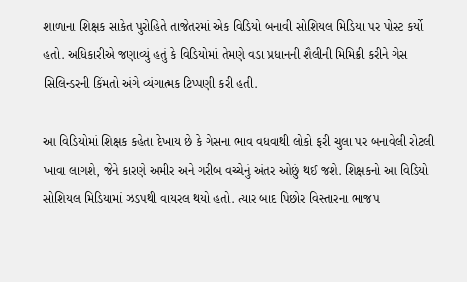શાળાના શિક્ષક સાકેત પુરોહિતે તાજેતરમાં એક વિડિયો બનાવી સોશિયલ મિડિયા પર પોસ્ટ કર્યો હતો. અધિકારીએ જણાવ્યું હતું કે વિડિયોમાં તેમણે વડા પ્રધાનની શૈલીની મિમિક્રી કરીને ગેસ સિલિન્ડરની કિંમતો અંગે વ્યંગાત્મક ટિપ્પણી કરી હતી.

આ વિડિયોમાં શિક્ષક કહેતા દેખાય છે કે ગેસના ભાવ વધવાથી લોકો ફરી ચુલા પર બનાવેલી રોટલી ખાવા લાગશે, જેને કારણે અમીર અને ગરીબ વચ્ચેનું અંતર ઓછું થઈ જશે. શિક્ષકનો આ વિડિયો સોશિયલ મિડિયામાં ઝડપથી વાયરલ થયો હતો. ત્યાર બાદ પિછોર વિસ્તારના ભાજપ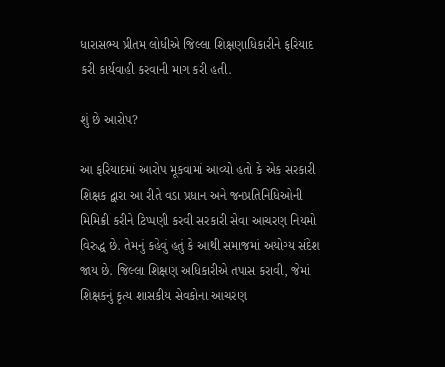ધારાસભ્ય પ્રીતમ લોધીએ જિલ્લા શિક્ષણાધિકારીને ફરિયાદ કરી કાર્યવાહી કરવાની માગ કરી હતી.

શું છે આરોપ?

આ ફરિયાદમાં આરોપ મૂકવામાં આવ્યો હતો કે એક સરકારી શિક્ષક દ્વારા આ રીતે વડા પ્રધાન અને જનપ્રતિનિધિઓની મિમિક્રી કરીને ટિપ્પણી કરવી સરકારી સેવા આચરણ નિયમો વિરુદ્ધ છે. તેમનું કહેવું હતું કે આથી સમાજમાં અયોગ્ય સંદેશ જાય છે. જિલ્લા શિક્ષણ અધિકારીએ તપાસ કરાવી, જેમાં શિક્ષકનું કૃત્ય શાસકીય સેવકોના આચરણ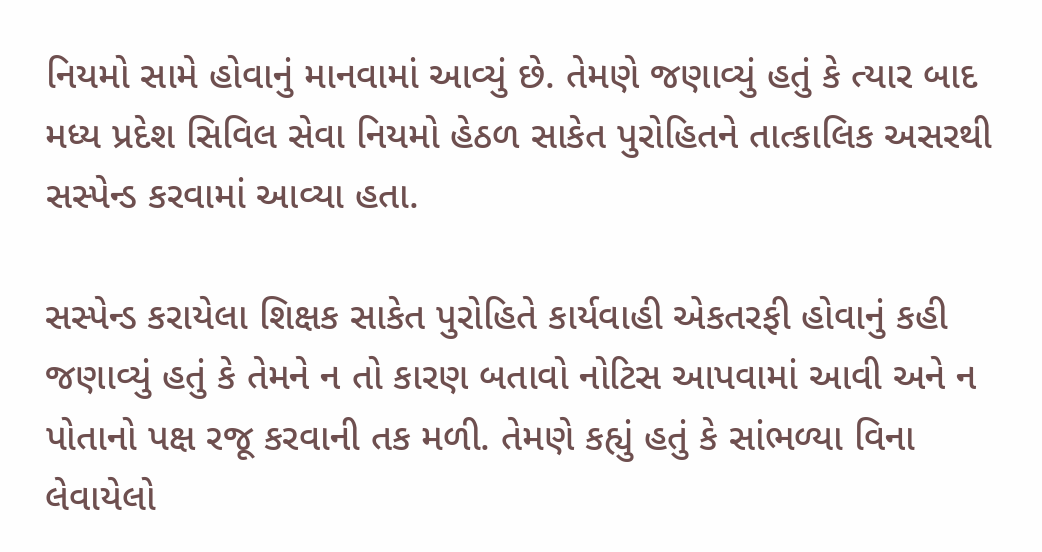નિયમો સામે હોવાનું માનવામાં આવ્યું છે. તેમણે જણાવ્યું હતું કે ત્યાર બાદ મધ્ય પ્રદેશ સિવિલ સેવા નિયમો હેઠળ સાકેત પુરોહિતને તાત્કાલિક અસરથી સસ્પેન્ડ કરવામાં આવ્યા હતા.

સસ્પેન્ડ કરાયેલા શિક્ષક સાકેત પુરોહિતે કાર્યવાહી એકતરફી હોવાનું કહી જણાવ્યું હતું કે તેમને ન તો કારણ બતાવો નોટિસ આપવામાં આવી અને ન પોતાનો પક્ષ રજૂ કરવાની તક મળી. તેમણે કહ્યું હતું કે સાંભળ્યા વિના લેવાયેલો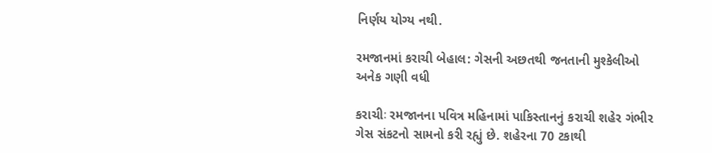નિર્ણય યોગ્ય નથી.

રમજાનમાં કરાચી બેહાલ: ગેસની અછતથી જનતાની મુશ્કેલીઓ અનેક ગણી વધી

કરાચીઃ રમજાનના પવિત્ર મહિનામાં પાકિસ્તાનનું કરાચી શહેર ગંભીર ગેસ સંકટનો સામનો કરી રહ્યું છે. શહેરના 70 ટકાથી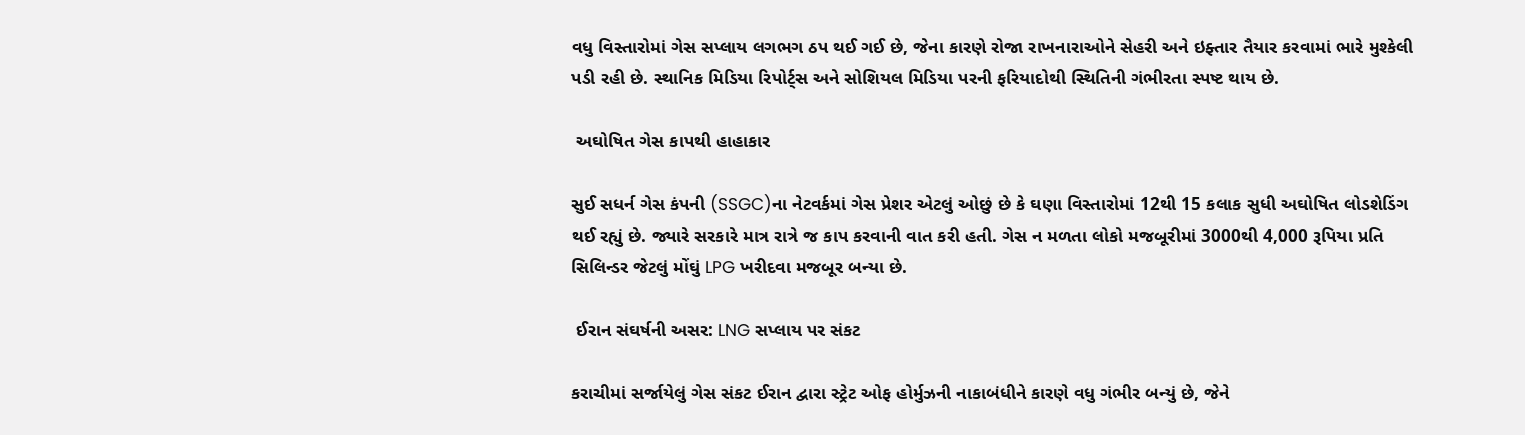વધુ વિસ્તારોમાં ગેસ સપ્લાય લગભગ ઠપ થઈ ગઈ છે, જેના કારણે રોજા રાખનારાઓને સેહરી અને ઇફ્તાર તૈયાર કરવામાં ભારે મુશ્કેલી પડી રહી છે. સ્થાનિક મિડિયા રિપોર્ટ્સ અને સોશિયલ મિડિયા પરની ફરિયાદોથી સ્થિતિની ગંભીરતા સ્પષ્ટ થાય છે.

 અઘોષિત ગેસ કાપથી હાહાકાર

સુઈ સધર્ન ગેસ કંપની (SSGC)ના નેટવર્કમાં ગેસ પ્રેશર એટલું ઓછું છે કે ઘણા વિસ્તારોમાં 12થી 15 કલાક સુધી અઘોષિત લોડશેડિંગ થઈ રહ્યું છે. જ્યારે સરકારે માત્ર રાત્રે જ કાપ કરવાની વાત કરી હતી. ગેસ ન મળતા લોકો મજબૂરીમાં 3000થી 4,000 રૂપિયા પ્રતિ સિલિન્ડર જેટલું મોંઘું LPG ખરીદવા મજબૂર બન્યા છે.

 ઈરાન સંઘર્ષની અસર: LNG સપ્લાય પર સંકટ

કરાચીમાં સર્જાયેલું ગેસ સંકટ ઈરાન દ્વારા સ્ટ્રેટ ઓફ હોર્મુઝની નાકાબંધીને કારણે વધુ ગંભીર બન્યું છે, જેને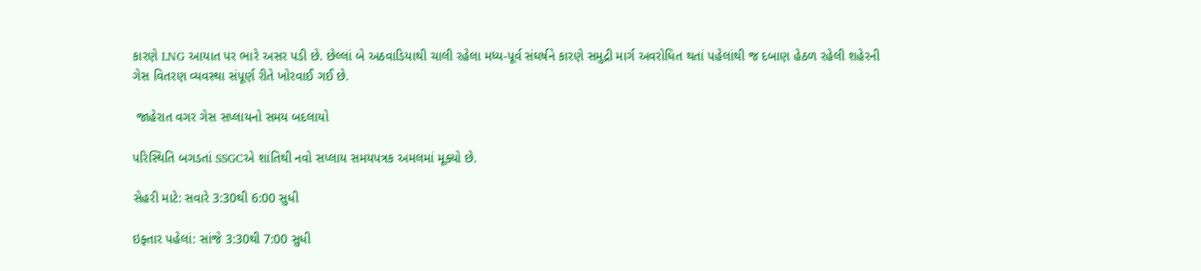કારણે LNG આયાત પર ભારે અસર પડી છે. છેલ્લાં બે અઠવાડિયાથી ચાલી રહેલા મધ્ય-પૂર્વ સંઘર્ષને કારણે સમુદ્રી માર્ગ અવરોધિત થતાં પહેલાંથી જ દબાણ હેઠળ રહેલી શહેરની ગેસ વિતરણ વ્યવસ્થા સંપૂર્ણ રીતે ખોરવાઈ ગઈ છે.

 જાહેરાત વગર ગેસ સપ્લાયનો સમય બદલાયો

પરિસ્થિતિ બગડતાં SSGCએ શાંતિથી નવો સપ્લાય સમયપત્રક અમલમાં મૂક્યો છે.

સેહરી માટે: સવારે 3:30થી 6:00 સુધી

ઇફ્તાર પહેલાં: સાંજે 3:30થી 7:00 સુધી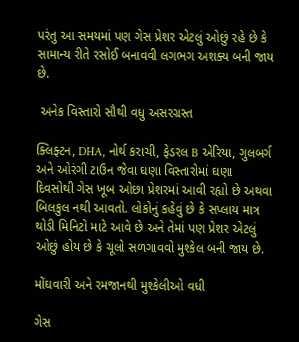પરંતુ આ સમયમાં પણ ગેસ પ્રેશર એટલું ઓછું રહે છે કે સામાન્ય રીતે રસોઈ બનાવવી લગભગ અશક્ય બની જાય છે.

 અનેક વિસ્તારો સૌથી વધુ અસરગ્રસ્ત

ક્લિફ્ટન, DHA, નોર્થ કરાચી, ફેડરલ B એરિયા, ગુલબર્ગ અને ઓરંગી ટાઉન જેવા ઘણા વિસ્તારોમાં ઘણા દિવસોથી ગેસ ખૂબ ઓછા પ્રેશરમાં આવી રહ્યો છે અથવા બિલકુલ નથી આવતો. લોકોનું કહેવું છે કે સપ્લાય માત્ર થોડી મિનિટો માટે આવે છે અને તેમાં પણ પ્રેશર એટલું ઓછું હોય છે કે ચૂલો સળગાવવો મુશ્કેલ બની જાય છે.

મોંઘવારી અને રમજાનથી મુશ્કેલીઓ વધી

ગેસ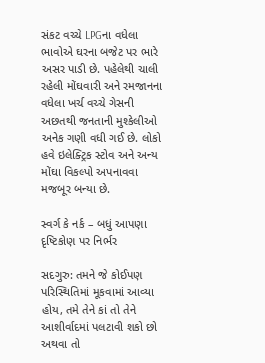સંકટ વચ્ચે LPGના વધેલા ભાવોએ ઘરના બજેટ પર ભારે અસર પાડી છે. પહેલેથી ચાલી રહેલી મોંઘવારી અને રમજાનના વધેલા ખર્ચ વચ્ચે ગેસની અછતથી જનતાની મુશ્કેલીઓ અનેક ગણી વધી ગઈ છે. લોકો હવે ઇલેક્ટ્રિક સ્ટોવ અને અન્ય મોંઘા વિકલ્પો અપનાવવા મજબૂર બન્યા છે.

સ્વર્ગ કે નર્ક – બધું આપણા દૃષ્ટિકોણ પર નિર્ભર

સદગુરુ: તમને જે કોઈપણ પરિસ્થિતિમાં મૂકવામાં આવ્યા હોય, તમે તેને કાં તો તેને આશીર્વાદમાં પલટાવી શકો છો અથવા તો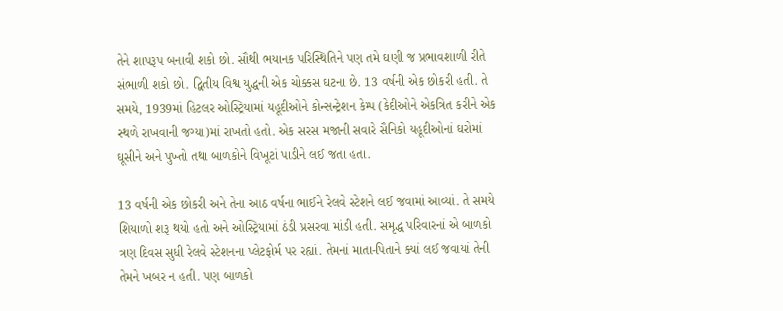તેને શાપરૂપ બનાવી શકો છો. સૌથી ભયાનક પરિસ્થિતિને પણ તમે ઘણી જ પ્રભાવશાળી રીતે સંભાળી શકો છો. દ્વિતીય વિશ્વ યુદ્ધની એક ચોક્કસ ઘટના છે. 13 વર્ષની એક છોકરી હતી. તે સમયે, 1939માં હિટલર ઓસ્ટ્રિયામાં યહૂદીઓને કોન્સન્ટ્રેશન કેમ્પ (કેદીઓને એકત્રિત કરીને એક સ્થળે રાખવાની જગ્યા)માં રાખતો હતો. એક સરસ મજાની સવારે સૈનિકો યહૂદીઓનાં ઘરોમાં ઘૂસીને અને પુખ્તો તથા બાળકોને વિખૂટાં પાડીને લઈ જતા હતા.

13 વર્ષની એક છોકરી અને તેના આઠ વર્ષના ભાઈને રેલવે સ્ટેશને લઈ જવામાં આવ્યાં. તે સમયે શિયાળો શરૂ થયો હતો અને ઓસ્ટ્રિયામાં ઠંડી પ્રસરવા માંડી હતી. સમૃદ્ધ પરિવારનાં એ બાળકો ત્રણ દિવસ સુધી રેલવે સ્ટેશનના પ્લેટફોર્મ પર રહ્યાં. તેમનાં માતા-પિતાને ક્યાં લઈ જવાયાં તેની તેમને ખબર ન હતી. પણ બાળકો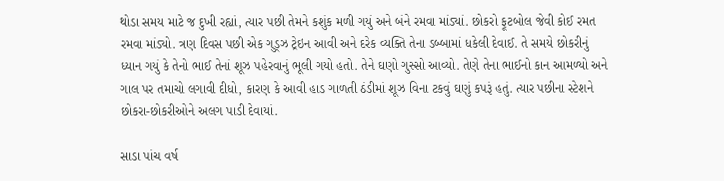થોડા સમય માટે જ દુખી રહ્યાં, ત્યાર પછી તેમને કશુંક મળી ગયું અને બંને રમવા માંડ્યાં. છોકરો ફૂટબોલ જેવી કોઈ રમત રમવા માંડ્યો. ત્રણ દિવસ પછી એક ગુડ્ઝ ટ્રેઇન આવી અને દરેક વ્યક્તિ તેના ડબ્બામાં ધકેલી દેવાઈ. તે સમયે છોકરીનું ધ્યાન ગયું કે તેનો ભાઈ તેનાં શૂઝ પહેરવાનું ભૂલી ગયો હતો. તેને ઘણો ગુસ્સો આવ્યો. તેણે તેના ભાઈનો કાન આમળ્યો અને ગાલ પર તમાચો લગાવી દીધો, કારણ કે આવી હાડ ગાળતી ઠંડીમાં શૂઝ વિના ટકવું ઘણું કપરૂં હતું. ત્યાર પછીના સ્ટેશને છોકરા-છોકરીઓને અલગ પાડી દેવાયાં.

સાડા પાંચ વર્ષ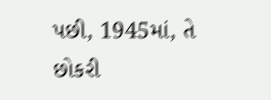પછી, 1945માં, તે છોકરી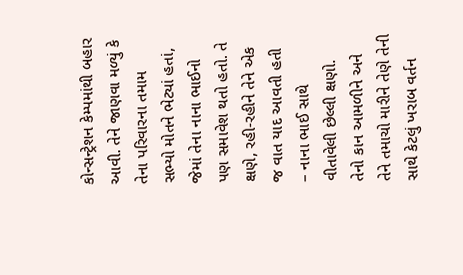કોન્સન્ટ્રેશન કેમ્પમાંથી બહાર આવી. તેને જાણવા મળ્યું કે તેના પરિવારના તમામ સભ્યો મોતને ભેટ્યાં હતાં, જેમાં તેના નાના ભાઈનો પણ સમાવેશ થતો હતો. તે ક્ષણે, રહી-રહીને તેને એક જ વાત યાદ આવતી હતી – નાના ભાઈ સાથે વીતાવેલી છેલ્લી ક્ષણો. તેનો કાન આમળીને અને તેને તમાચો મારીને તેણે તેની સાથે કેટલું ખરાબ વર્તન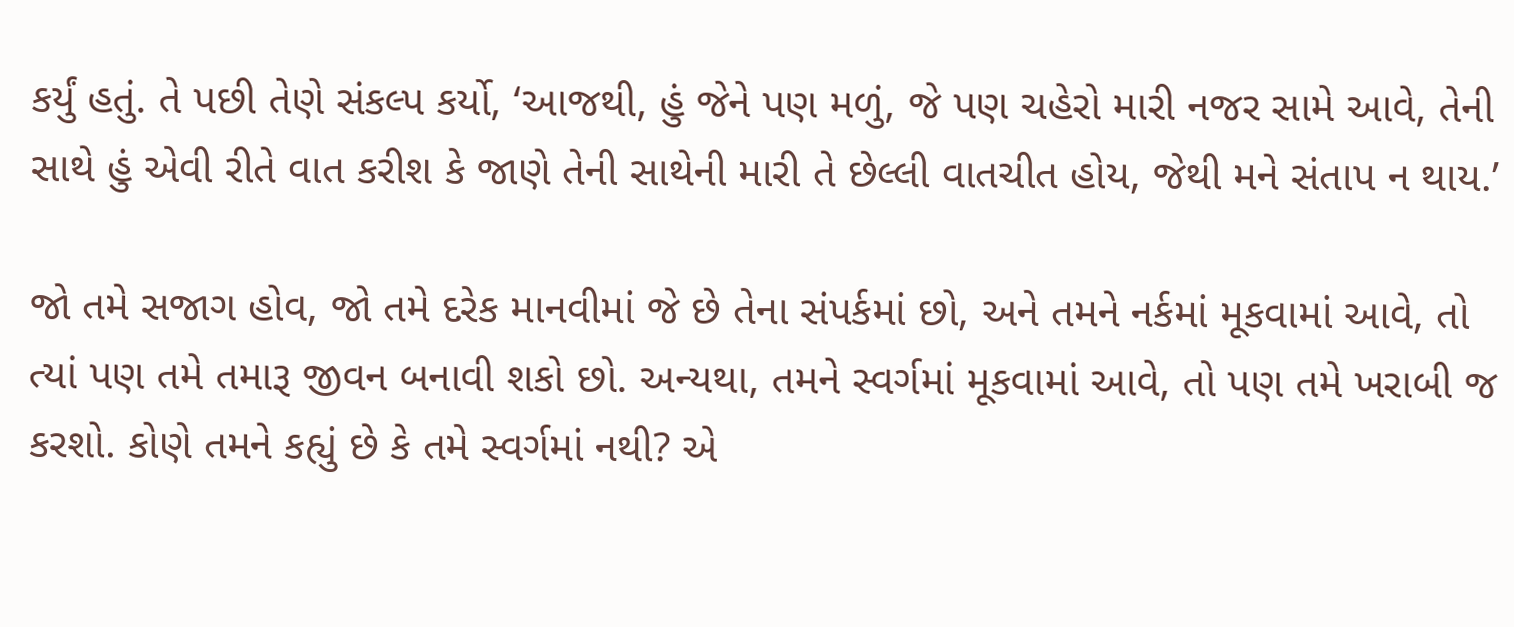કર્યું હતું. તે પછી તેણે સંકલ્પ કર્યો, ‘આજથી, હું જેને પણ મળું, જે પણ ચહેરો મારી નજર સામે આવે, તેની સાથે હું એવી રીતે વાત કરીશ કે જાણે તેની સાથેની મારી તે છેલ્લી વાતચીત હોય, જેથી મને સંતાપ ન થાય.’

જો તમે સજાગ હોવ, જો તમે દરેક માનવીમાં જે છે તેના સંપર્કમાં છો, અને તમને નર્કમાં મૂકવામાં આવે, તો ત્યાં પણ તમે તમારૂ જીવન બનાવી શકો છો. અન્યથા, તમને સ્વર્ગમાં મૂકવામાં આવે, તો પણ તમે ખરાબી જ કરશો. કોણે તમને કહ્યું છે કે તમે સ્વર્ગમાં નથી? એ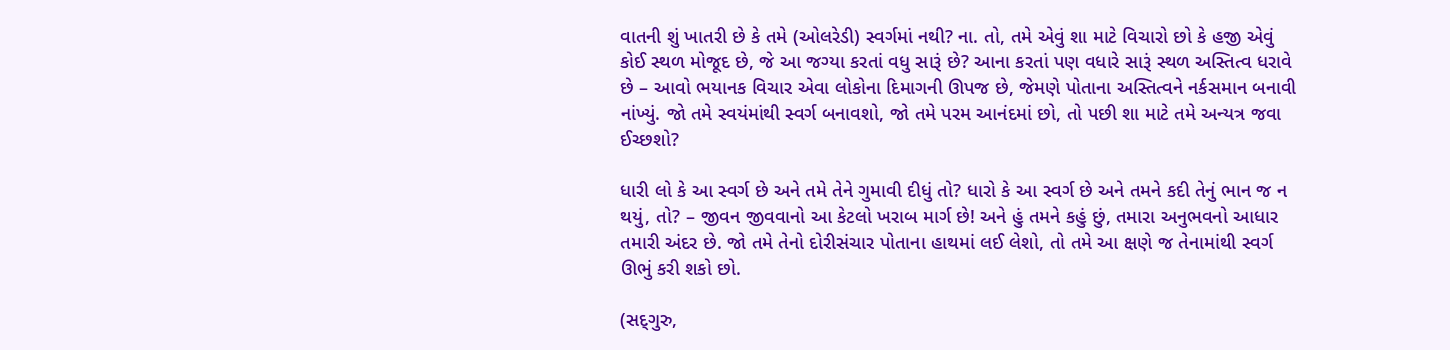વાતની શું ખાતરી છે કે તમે (ઓલરેડી) સ્વર્ગમાં નથી? ના. તો, તમે એવું શા માટે વિચારો છો કે હજી એવું કોઈ સ્થળ મોજૂદ છે, જે આ જગ્યા કરતાં વધુ સારૂં છે? આના કરતાં પણ વધારે સારૂં સ્થળ અસ્તિત્વ ધરાવે છે – આવો ભયાનક વિચાર એવા લોકોના દિમાગની ઊપજ છે, જેમણે પોતાના અસ્તિત્વને નર્કસમાન બનાવી નાંખ્યું. જો તમે સ્વયંમાંથી સ્વર્ગ બનાવશો, જો તમે પરમ આનંદમાં છો, તો પછી શા માટે તમે અન્યત્ર જવા ઈચ્છશો?

ધારી લો કે આ સ્વર્ગ છે અને તમે તેને ગુમાવી દીધું તો? ધારો કે આ સ્વર્ગ છે અને તમને કદી તેનું ભાન જ ન થયું, તો? – જીવન જીવવાનો આ કેટલો ખરાબ માર્ગ છે! અને હું તમને કહું છું, તમારા અનુભવનો આધાર તમારી અંદર છે. જો તમે તેનો દોરીસંચાર પોતાના હાથમાં લઈ લેશો, તો તમે આ ક્ષણે જ તેનામાંથી સ્વર્ગ ઊભું કરી શકો છો.

(સદ્‍ગુરુ,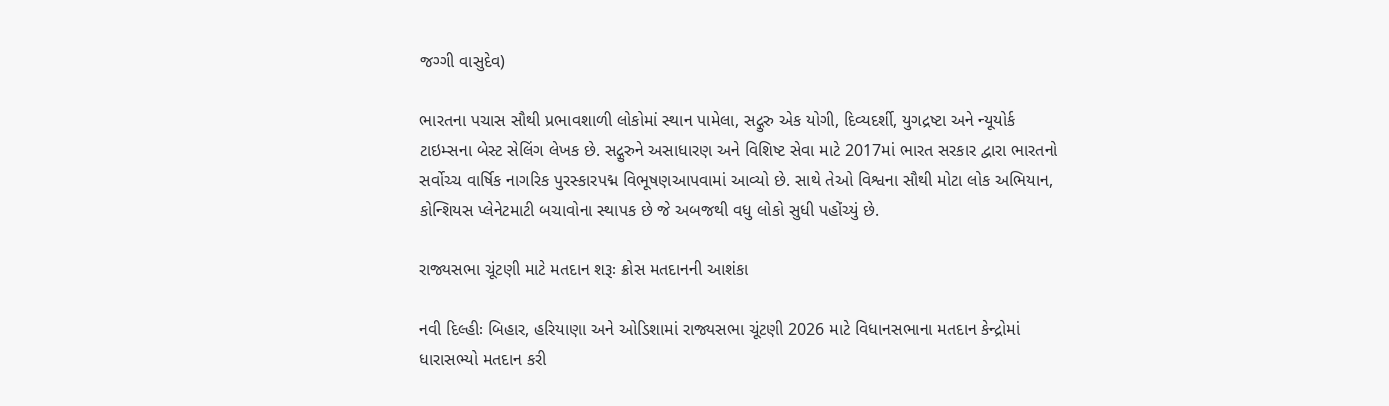જગ્ગી વાસુદેવ)

ભારતના પચાસ સૌથી પ્રભાવશાળી લોકોમાં સ્થાન પામેલા, સદ્ગુરુ એક યોગી, દિવ્યદર્શી, યુગદ્રષ્ટા અને ન્યૂયોર્ક ટાઇમ્સના બેસ્ટ સેલિંગ લેખક છે. સદ્ગુરુને અસાધારણ અને વિશિષ્ટ સેવા માટે 2017માં ભારત સરકાર દ્વારા ભારતનો સર્વોચ્ચ વાર્ષિક નાગરિક પુરસ્કારપદ્મ વિભૂષણઆપવામાં આવ્યો છે. સાથે તેઓ વિશ્વના સૌથી મોટા લોક અભિયાન, કોન્શિયસ પ્લેનેટમાટી બચાવોના સ્થાપક છે જે અબજથી વધુ લોકો સુધી પહોંચ્યું છે.

રાજ્યસભા ચૂંટણી માટે મતદાન શરૂઃ ક્રોસ મતદાનની આશંકા

નવી દિલ્હીઃ બિહાર, હરિયાણા અને ઓડિશામાં રાજ્યસભા ચૂંટણી 2026 માટે વિધાનસભાના મતદાન કેન્દ્રોમાં ધારાસભ્યો મતદાન કરી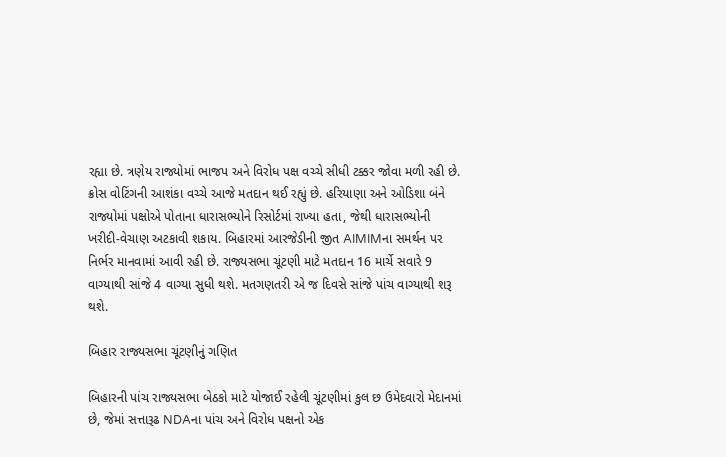રહ્યા છે. ત્રણેય રાજ્યોમાં ભાજપ અને વિરોધ પક્ષ વચ્ચે સીધી ટક્કર જોવા મળી રહી છે. ક્રોસ વોટિંગની આશંકા વચ્ચે આજે મતદાન થઈ રહ્યું છે. હરિયાણા અને ઓડિશા બંને રાજ્યોમાં પક્ષોએ પોતાના ધારાસભ્યોને રિસોર્ટમાં રાખ્યા હતા, જેથી ધારાસભ્યોની ખરીદી-વેચાણ અટકાવી શકાય. બિહારમાં આરજેડીની જીત AIMIMના સમર્થન પર નિર્ભર માનવામાં આવી રહી છે. રાજ્યસભા ચૂંટણી માટે મતદાન 16 માર્ચે સવારે 9 વાગ્યાથી સાંજે 4 વાગ્યા સુધી થશે. મતગણતરી એ જ દિવસે સાંજે પાંચ વાગ્યાથી શરૂ થશે.

બિહાર રાજ્યસભા ચૂંટણીનું ગણિત

બિહારની પાંચ રાજ્યસભા બેઠકો માટે યોજાઈ રહેલી ચૂંટણીમાં કુલ છ ઉમેદવારો મેદાનમાં છે, જેમાં સત્તારૂઢ NDAના પાંચ અને વિરોધ પક્ષનો એક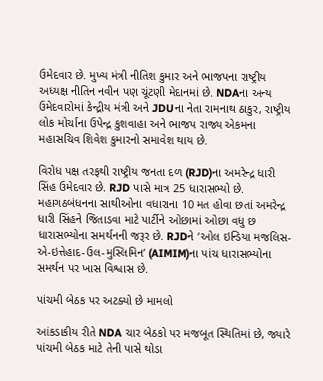ઉમેદવાર છે. મુખ્ય મંત્રી નીતિશ કુમાર અને ભાજપના રાષ્ટ્રીય અધ્યક્ષ નીતિન નવીન પણ ચૂંટણી મેદાનમાં છે. NDAના અન્ય ઉમેદવારોમાં કેન્દ્રીય મંત્રી અને JDUના નેતા રામનાથ ઠાકુર, રાષ્ટ્રીય લોક મોર્ચાના ઉપેન્દ્ર કુશવાહા અને ભાજપ રાજ્ય એકમના મહાસચિવ શિવેશ કુમારનો સમાવેશ થાય છે.

વિરોધ પક્ષ તરફથી રાષ્ટ્રીય જનતા દળ (RJD)ના અમરેન્દ્ર ધારી સિંહ ઉમેદવાર છે. RJD પાસે માત્ર 25 ધારાસભ્યો છે. મહાગઠબંધનના સાથીઓના વધારાના 10 મત હોવા છતાં અમરેન્દ્ર ધારી સિંહને જિતાડવા માટે પાર્ટીને ઓછામાં ઓછા વધુ છ ધારાસભ્યોના સમર્થનની જરૂર છે. RJDને ‘ઓલ ઇન્ડિયા મજલિસ-એ-ઇત્તેહાદ-ઉલ-મુસ્લિમિન’ (AIMIM)ના પાંચ ધારાસભ્યોના સમર્થન પર ખાસ વિશ્વાસ છે.

પાંચમી બેઠક પર અટક્યો છે મામલો

આંકડાકીય રીતે NDA ચાર બેઠકો પર મજબૂત સ્થિતિમાં છે, જ્યારે પાંચમી બેઠક માટે તેની પાસે થોડા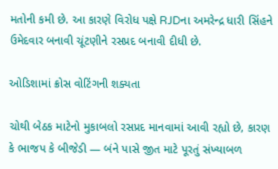મતોની કમી છે. આ કારણે વિરોધ પક્ષે RJDના અમરેન્દ્ર ધારી સિંહને ઉમેદવાર બનાવી ચૂંટણીને રસપ્રદ બનાવી દીધી છે.

ઓડિશામાં ક્રોસ વોટિંગની શક્યતા

ચોથી બેઠક માટેનો મુકાબલો રસપ્રદ માનવામાં આવી રહ્યો છે, કારણ કે ભાજપ કે બીજેડી — બંને પાસે જીત માટે પૂરતું સંખ્યાબળ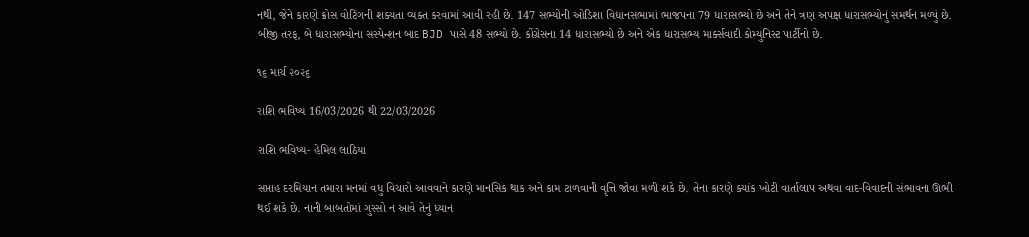નથી, જેને કારણે ક્રોસ વોટિંગની શક્યતા વ્યક્ત કરવામાં આવી રહી છે. 147 સભ્યોની ઓડિશા વિધાનસભામાં ભાજપના 79 ધારાસભ્યો છે અને તેને ત્રણ અપક્ષ ધારાસભ્યોનું સમર્થન મળ્યું છે. બીજી તરફ, બે ધારાસભ્યોના સસ્પેન્શન બાદ BJD પાસે 48 સભ્યો છે. કોંગ્રેસના 14 ધારાસભ્યો છે અને એક ધારાસભ્ય માર્ક્સવાદી કોમ્યુનિસ્ટ પાર્ટીનો છે.

૧૬ માર્ચ ૨૦૨૬

રાશિ ભવિષ્ય 16/03/2026 થી 22/03/2026

રાશિ ભવિષ્ય- હેમિલ લાઠિયા

સપ્તાહ દરમિયાન તમારા મનમાં વધુ વિચારો આવવાને કારણે માનસિક થાક અને કામ ટાળવાની વૃત્તિ જોવા મળી શકે છે. તેના કારણે ક્યાંક ખોટી વાર્તાલાપ અથવા વાદ-વિવાદની સંભાવના ઊભી થઈ શકે છે. નાની બાબતોમાં ગુસ્સો ન આવે તેનું ધ્યાન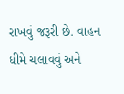રાખવું જરૂરી છે. વાહન ધીમે ચલાવવું અને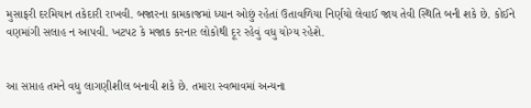મુસાફરી દરમિયાન તકેદારી રાખવી. બજારના કામકાજમાં ધ્યાન ઓછું રહેતાં ઉતાવળિયા નિર્ણયો લેવાઈ જાય તેવી સ્થિતિ બની શકે છે. કોઈને વણમાંગી સલાહ ન આપવી. ખટપટ કે મજાક કરનાર લોકોથી દૂર રહેવું વધુ યોગ્ય રહેશે.


આ સપ્તાહ તમને વધુ લાગણીશીલ બનાવી શકે છે. તમારા સ્વભાવમાં અન્યના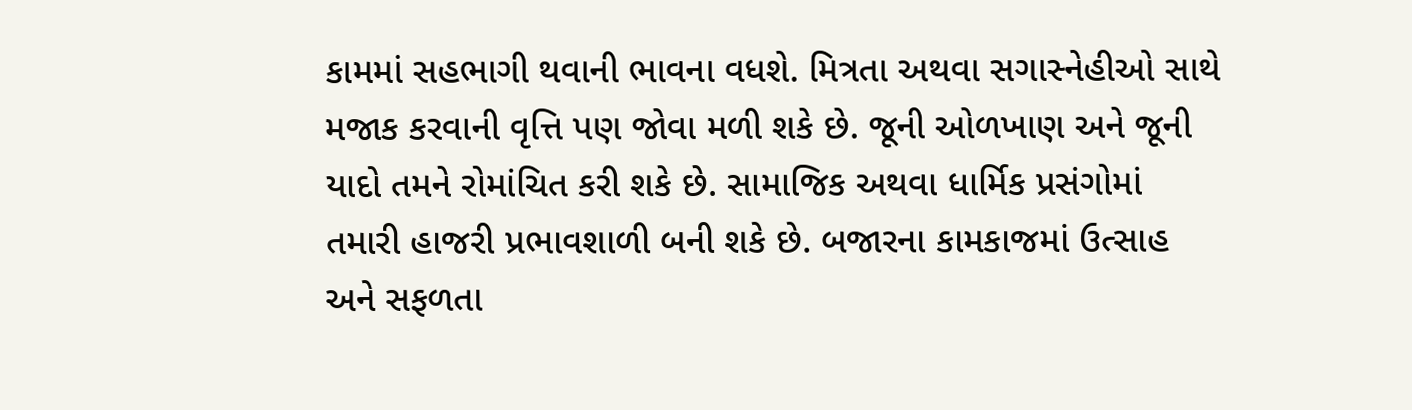કામમાં સહભાગી થવાની ભાવના વધશે. મિત્રતા અથવા સગાસ્નેહીઓ સાથે મજાક કરવાની વૃત્તિ પણ જોવા મળી શકે છે. જૂની ઓળખાણ અને જૂની યાદો તમને રોમાંચિત કરી શકે છે. સામાજિક અથવા ધાર્મિક પ્રસંગોમાં તમારી હાજરી પ્રભાવશાળી બની શકે છે. બજારના કામકાજમાં ઉત્સાહ અને સફળતા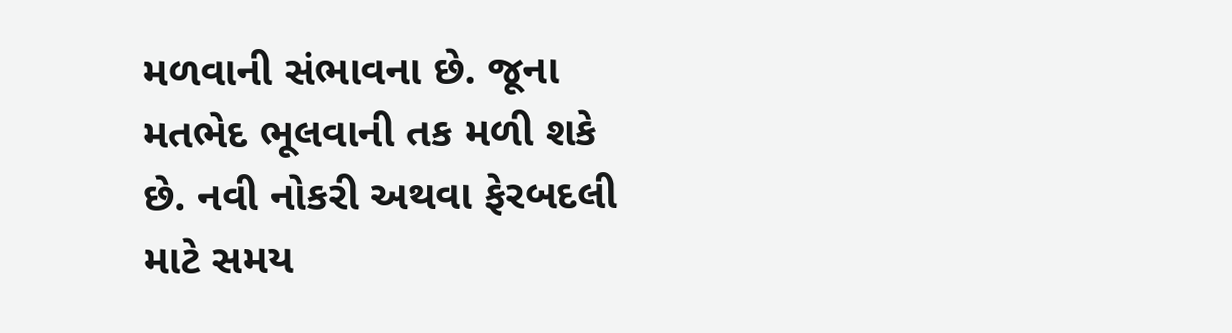મળવાની સંભાવના છે. જૂના મતભેદ ભૂલવાની તક મળી શકે છે. નવી નોકરી અથવા ફેરબદલી માટે સમય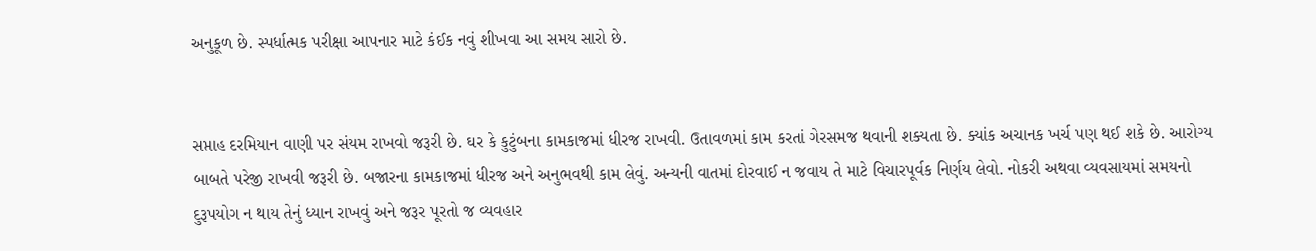અનુકૂળ છે. સ્પર્ધાત્મક પરીક્ષા આપનાર માટે કંઈક નવું શીખવા આ સમય સારો છે.


સપ્તાહ દરમિયાન વાણી પર સંયમ રાખવો જરૂરી છે. ઘર કે કુટુંબના કામકાજમાં ધીરજ રાખવી. ઉતાવળમાં કામ કરતાં ગેરસમજ થવાની શક્યતા છે. ક્યાંક અચાનક ખર્ચ પણ થઈ શકે છે. આરોગ્ય બાબતે પરેજી રાખવી જરૂરી છે. બજારના કામકાજમાં ધીરજ અને અનુભવથી કામ લેવું. અન્યની વાતમાં દોરવાઈ ન જવાય તે માટે વિચારપૂર્વક નિર્ણય લેવો. નોકરી અથવા વ્યવસાયમાં સમયનો દુરૂપયોગ ન થાય તેનું ધ્યાન રાખવું અને જરૂર પૂરતો જ વ્યવહાર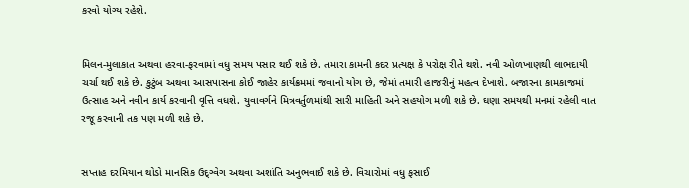કરવો યોગ્ય રહેશે.


મિલન-મુલાકાત અથવા હરવા-ફરવામાં વધુ સમય પસાર થઈ શકે છે. તમારા કામની કદર પ્રત્યક્ષ કે પરોક્ષ રીતે થશે. નવી ઓળખાણથી લાભદાયી ચર્ચા થઈ શકે છે. કુટુંબ અથવા આસપાસના કોઈ જાહેર કાર્યક્રમમાં જવાનો યોગ છે, જેમાં તમારી હાજરીનું મહત્વ દેખાશે. બજારના કામકાજમાં ઉત્સાહ અને નવીન કાર્ય કરવાની વૃત્તિ વધશે. યુવાવર્ગને મિત્રવર્તુળમાંથી સારી માહિતી અને સહયોગ મળી શકે છે. ઘણા સમયથી મનમાં રહેલી વાત રજૂ કરવાની તક પણ મળી શકે છે.


સપ્તાહ દરમિયાન થોડો માનસિક ઉદ્ગ્વેગ અથવા અશાંતિ અનુભવાઈ શકે છે. વિચારોમાં વધુ ફસાઈ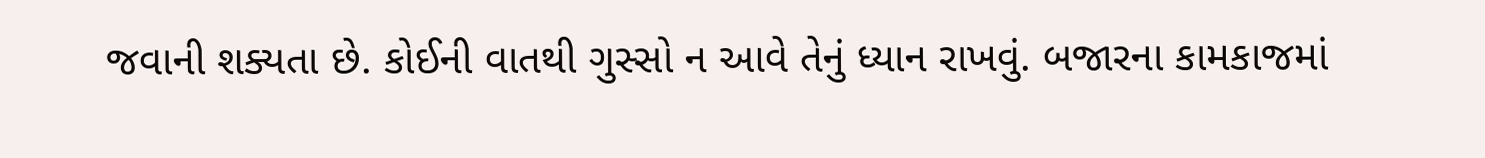જવાની શક્યતા છે. કોઈની વાતથી ગુસ્સો ન આવે તેનું ધ્યાન રાખવું. બજારના કામકાજમાં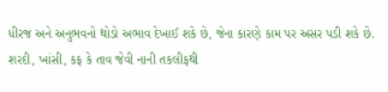ધીરજ અને અનુભવનો થોડો અભાવ દેખાઈ શકે છે, જેના કારણે કામ પર અસર પડી શકે છે. શરદી, ખાંસી, કફ કે તાવ જેવી નાની તકલીફથી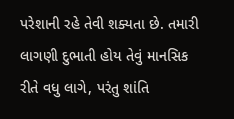પરેશાની રહે તેવી શક્યતા છે. તમારી લાગણી દુભાતી હોય તેવું માનસિક રીતે વધુ લાગે, પરંતુ શાંતિ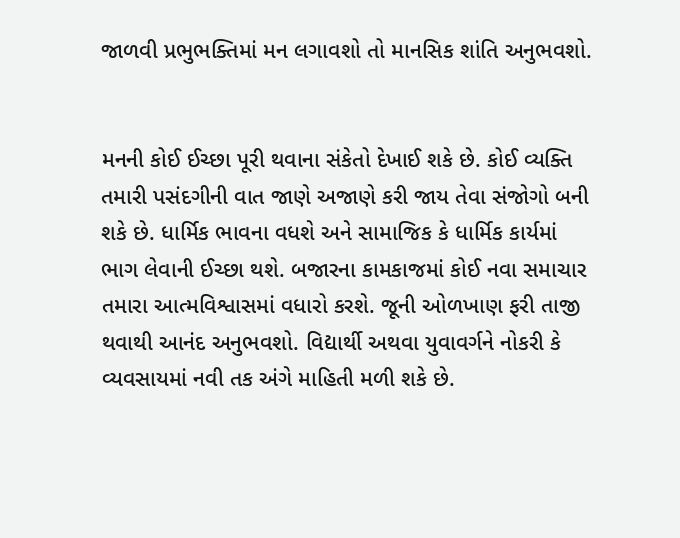જાળવી પ્રભુભક્તિમાં મન લગાવશો તો માનસિક શાંતિ અનુભવશો.


મનની કોઈ ઈચ્છા પૂરી થવાના સંકેતો દેખાઈ શકે છે. કોઈ વ્યક્તિ તમારી પસંદગીની વાત જાણે અજાણે કરી જાય તેવા સંજોગો બની શકે છે. ધાર્મિક ભાવના વધશે અને સામાજિક કે ધાર્મિક કાર્યમાં ભાગ લેવાની ઈચ્છા થશે. બજારના કામકાજમાં કોઈ નવા સમાચાર તમારા આત્મવિશ્વાસમાં વધારો કરશે. જૂની ઓળખાણ ફરી તાજી થવાથી આનંદ અનુભવશો. વિદ્યાર્થી અથવા યુવાવર્ગને નોકરી કે વ્યવસાયમાં નવી તક અંગે માહિતી મળી શકે છે.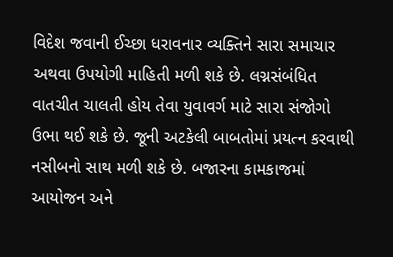વિદેશ જવાની ઈચ્છા ધરાવનાર વ્યક્તિને સારા સમાચાર અથવા ઉપયોગી માહિતી મળી શકે છે. લગ્નસંબંધિત વાતચીત ચાલતી હોય તેવા યુવાવર્ગ માટે સારા સંજોગો ઉભા થઈ શકે છે. જૂની અટકેલી બાબતોમાં પ્રયત્ન કરવાથી નસીબનો સાથ મળી શકે છે. બજારના કામકાજમાં આયોજન અને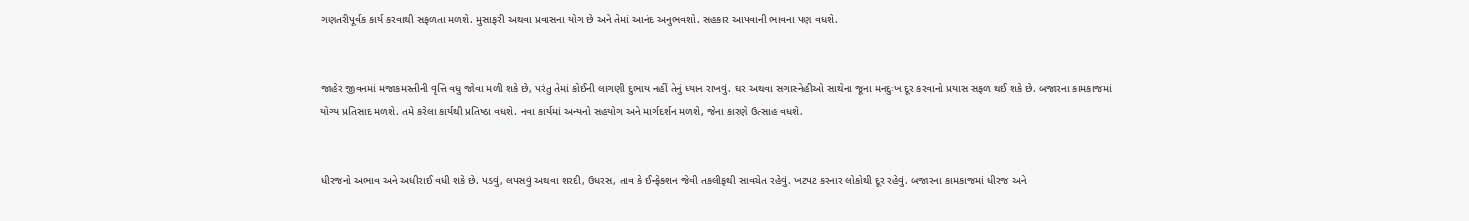ગણતરીપૂર્વક કાર્ય કરવાથી સફળતા મળશે. મુસાફરી અથવા પ્રવાસના યોગ છે અને તેમાં આનંદ અનુભવશો. સહકાર આપવાની ભાવના પણ વધશે.


જાહેર જીવનમાં મજાકમસ્તીની વૃત્તિ વધુ જોવા મળી શકે છે, પરંતુ તેમાં કોઈની લાગણી દુભાય નહીં તેનું ધ્યાન રાખવું. ઘર અથવા સગાસ્નેહીઓ સાથેના જૂના મનદુઃખ દૂર કરવાનો પ્રયાસ સફળ થઈ શકે છે. બજારના કામકાજમાં યોગ્ય પ્રતિસાદ મળશે. તમે કરેલા કાર્યથી પ્રતિષ્ઠા વધશે. નવા કાર્યમાં અન્યનો સહયોગ અને માર્ગદર્શન મળશે, જેના કારણે ઉત્સાહ વધશે.


ધીરજનો અભાવ અને અધીરાઈ વધી શકે છે. પડવું, લપસવું અથવા શરદી, ઉધરસ, તાવ કે ઈન્ફેક્શન જેવી તકલીફથી સાવચેત રહેવું. ખટપટ કરનાર લોકોથી દૂર રહેવું. બજારના કામકાજમાં ધીરજ અને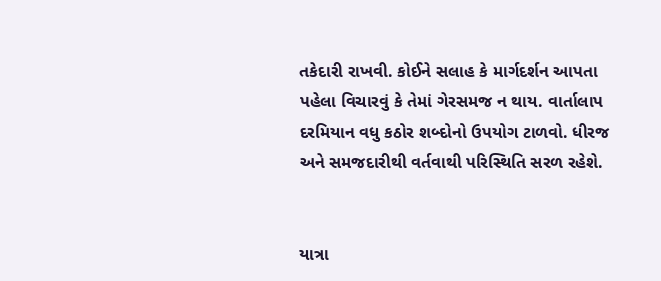તકેદારી રાખવી. કોઈને સલાહ કે માર્ગદર્શન આપતા પહેલા વિચારવું કે તેમાં ગેરસમજ ન થાય. વાર્તાલાપ દરમિયાન વધુ કઠોર શબ્દોનો ઉપયોગ ટાળવો. ધીરજ અને સમજદારીથી વર્તવાથી પરિસ્થિતિ સરળ રહેશે.


યાત્રા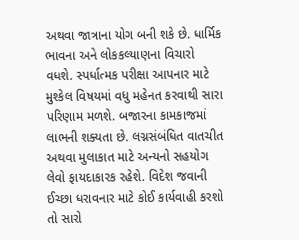અથવા જાત્રાના યોગ બની શકે છે. ધાર્મિક ભાવના અને લોકકલ્યાણના વિચારો વધશે. સ્પર્ધાત્મક પરીક્ષા આપનાર માટે મુશ્કેલ વિષયમાં વધુ મહેનત કરવાથી સારા પરિણામ મળશે. બજારના કામકાજમાં લાભની શક્યતા છે. લગ્નસંબંધિત વાતચીત અથવા મુલાકાત માટે અન્યનો સહયોગ લેવો ફાયદાકારક રહેશે. વિદેશ જવાની ઈચ્છા ધરાવનાર માટે કોઈ કાર્યવાહી કરશો તો સારો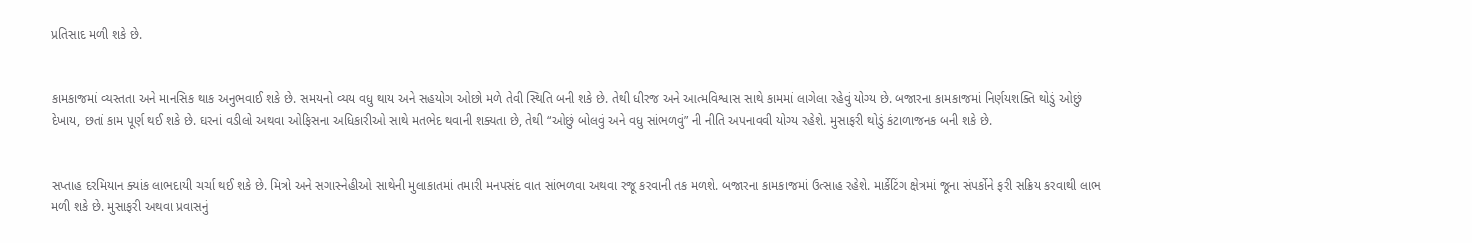પ્રતિસાદ મળી શકે છે.


કામકાજમાં વ્યસ્તતા અને માનસિક થાક અનુભવાઈ શકે છે. સમયનો વ્યય વધુ થાય અને સહયોગ ઓછો મળે તેવી સ્થિતિ બની શકે છે. તેથી ધીરજ અને આત્મવિશ્વાસ સાથે કામમાં લાગેલા રહેવું યોગ્ય છે. બજારના કામકાજમાં નિર્ણયશક્તિ થોડું ઓછું દેખાય, છતાં કામ પૂર્ણ થઈ શકે છે. ઘરનાં વડીલો અથવા ઓફિસના અધિકારીઓ સાથે મતભેદ થવાની શક્યતા છે, તેથી “ઓછું બોલવું અને વધુ સાંભળવું” ની નીતિ અપનાવવી યોગ્ય રહેશે. મુસાફરી થોડું કંટાળાજનક બની શકે છે.


સપ્તાહ દરમિયાન ક્યાંક લાભદાયી ચર્ચા થઈ શકે છે. મિત્રો અને સગાસ્નેહીઓ સાથેની મુલાકાતમાં તમારી મનપસંદ વાત સાંભળવા અથવા રજૂ કરવાની તક મળશે. બજારના કામકાજમાં ઉત્સાહ રહેશે. માર્કેટિંગ ક્ષેત્રમાં જૂના સંપર્કોને ફરી સક્રિય કરવાથી લાભ મળી શકે છે. મુસાફરી અથવા પ્રવાસનું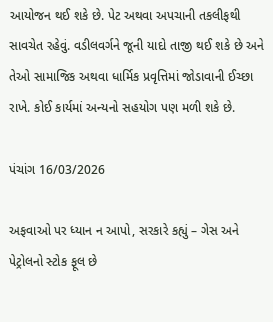આયોજન થઈ શકે છે. પેટ અથવા અપચાની તકલીફથી સાવચેત રહેવું. વડીલવર્ગને જૂની યાદો તાજી થઈ શકે છે અને તેઓ સામાજિક અથવા ધાર્મિક પ્રવૃત્તિમાં જોડાવાની ઈચ્છા રાખે. કોઈ કાર્યમાં અન્યનો સહયોગ પણ મળી શકે છે.

પંચાંગ 16/03/2026

અફવાઓ પર ધ્યાન ન આપો, સરકારે કહ્યું – ગેસ અને પેટ્રોલનો સ્ટોક ફૂલ છે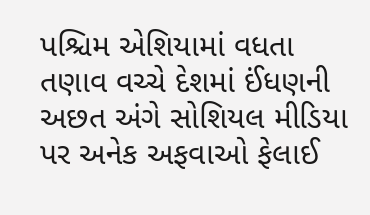પશ્ચિમ એશિયામાં વધતા તણાવ વચ્ચે દેશમાં ઈંધણની અછત અંગે સોશિયલ મીડિયા પર અનેક અફવાઓ ફેલાઈ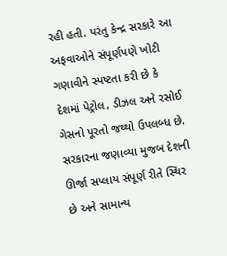રહી હતી. પરંતુ કેન્દ્ર સરકારે આ અફવાઓને સંપૂર્ણપણે ખોટી ગણાવીને સ્પષ્ટતા કરી છે કે દેશમાં પેટ્રોલ, ડીઝલ અને રસોઈ ગેસનો પૂરતો જથ્થો ઉપલબ્ધ છે. સરકારના જણાવ્યા મુજબ દેશની ઊર્જા સપ્લાય સંપૂર્ણ રીતે સ્થિર છે અને સામાન્ય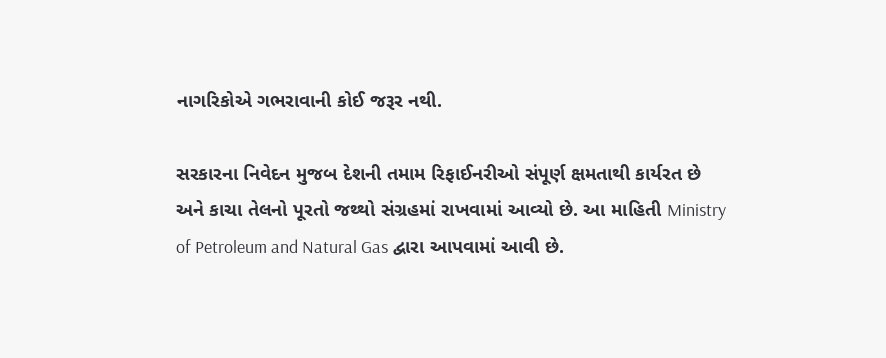નાગરિકોએ ગભરાવાની કોઈ જરૂર નથી.

સરકારના નિવેદન મુજબ દેશની તમામ રિફાઈનરીઓ સંપૂર્ણ ક્ષમતાથી કાર્યરત છે અને કાચા તેલનો પૂરતો જથ્થો સંગ્રહમાં રાખવામાં આવ્યો છે. આ માહિતી Ministry of Petroleum and Natural Gas દ્વારા આપવામાં આવી છે.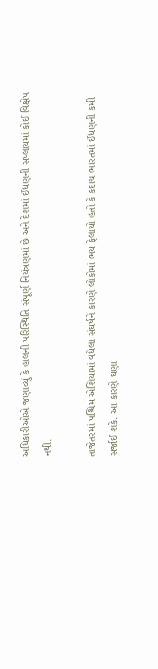અધિકારીઓએ જણાવ્યું કે હાલની પરિસ્થિતિ સંપૂર્ણ નિયંત્રણમાં છે અને દેશમાં ઈંધણની સપ્લાયમાં કોઈ વિક્ષેપ નથી.

તાજેતરમાં પશ્ચિમ એશિયામાં વધેલા સંઘર્ષને કારણે લોકોમાં ભય ફેલાયો હતો કે કદાચ ભારતમાં ઈંધણની કમી સર્જાઈ શકે. આ કારણે ઘણા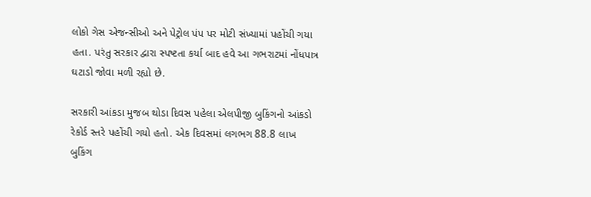લોકો ગેસ એજન્સીઓ અને પેટ્રોલ પંપ પર મોટી સંખ્યામાં પહોંચી ગયા હતા. પરંતુ સરકાર દ્વારા સ્પષ્ટતા કર્યા બાદ હવે આ ગભરાટમાં નોંધપાત્ર ઘટાડો જોવા મળી રહ્યો છે.

સરકારી આંકડા મુજબ થોડા દિવસ પહેલા એલપીજી બુકિંગનો આંકડો રેકોર્ડ સ્તરે પહોંચી ગયો હતો. એક દિવસમાં લગભગ 88.8 લાખ બુકિંગ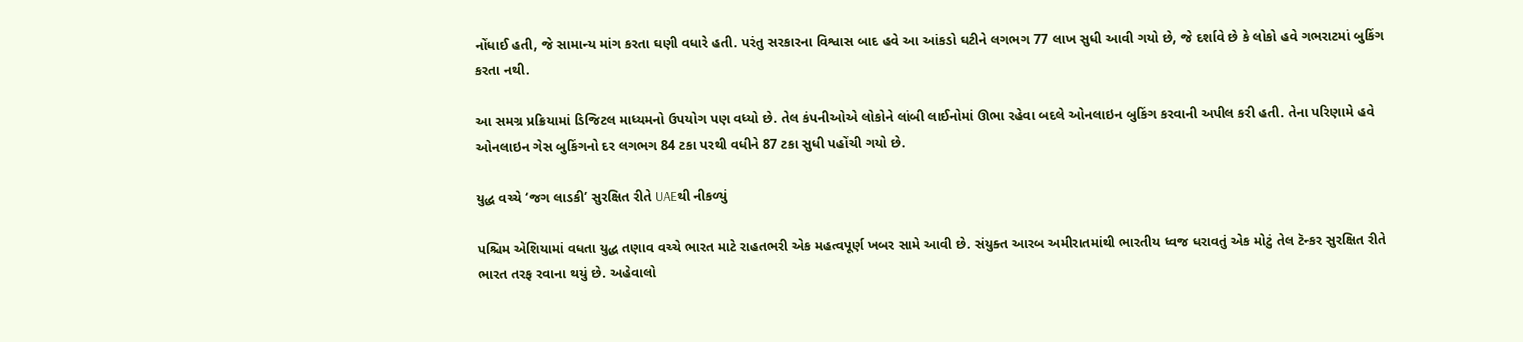નોંધાઈ હતી, જે સામાન્ય માંગ કરતા ઘણી વધારે હતી. પરંતુ સરકારના વિશ્વાસ બાદ હવે આ આંકડો ઘટીને લગભગ 77 લાખ સુધી આવી ગયો છે, જે દર્શાવે છે કે લોકો હવે ગભરાટમાં બુકિંગ કરતા નથી.

આ સમગ્ર પ્રક્રિયામાં ડિજિટલ માધ્યમનો ઉપયોગ પણ વધ્યો છે. તેલ કંપનીઓએ લોકોને લાંબી લાઈનોમાં ઊભા રહેવા બદલે ઓનલાઇન બુકિંગ કરવાની અપીલ કરી હતી. તેના પરિણામે હવે ઓનલાઇન ગેસ બુકિંગનો દર લગભગ 84 ટકા પરથી વધીને 87 ટકા સુધી પહોંચી ગયો છે.

યુદ્ધ વચ્ચે ‘જગ લાડકી’ સુરક્ષિત રીતે UAEથી નીકળ્યું

પશ્ચિમ એશિયામાં વધતા યુદ્ધ તણાવ વચ્ચે ભારત માટે રાહતભરી એક મહત્વપૂર્ણ ખબર સામે આવી છે. સંયુક્ત આરબ અમીરાતમાંથી ભારતીય ધ્વજ ધરાવતું એક મોટું તેલ ટૅન્કર સુરક્ષિત રીતે ભારત તરફ રવાના થયું છે. અહેવાલો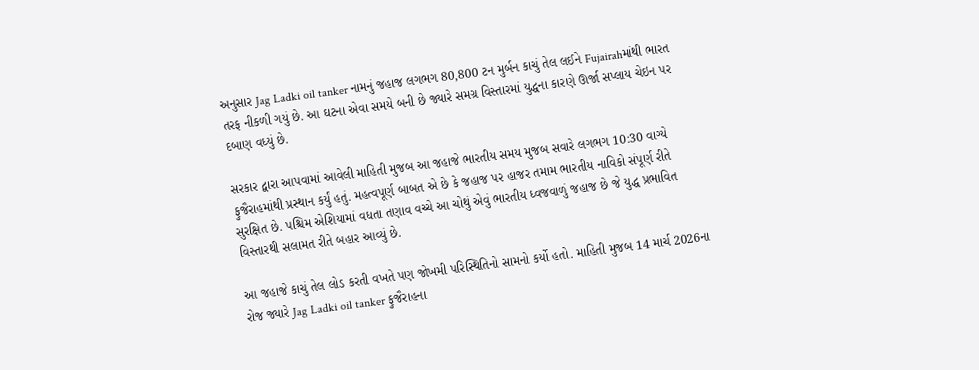અનુસાર Jag Ladki oil tanker નામનું જહાજ લગભગ 80,800 ટન મુર્બન કાચું તેલ લઈને Fujairahમાંથી ભારત તરફ નીકળી ગયું છે. આ ઘટના એવા સમયે બની છે જ્યારે સમગ્ર વિસ્તારમાં યુદ્ધના કારણે ઊર્જા સપ્લાય ચેઇન પર દબાણ વધ્યું છે.

સરકાર દ્વારા આપવામાં આવેલી માહિતી મુજબ આ જહાજે ભારતીય સમય મુજબ સવારે લગભગ 10:30 વાગ્યે ફુજૈરાહમાંથી પ્રસ્થાન કર્યું હતું. મહત્વપૂર્ણ બાબત એ છે કે જહાજ પર હાજર તમામ ભારતીય નાવિકો સંપૂર્ણ રીતે સુરક્ષિત છે. પશ્ચિમ એશિયામાં વધતા તણાવ વચ્ચે આ ચોથું એવું ભારતીય ધ્વજવાળું જહાજ છે જે યુદ્ધ પ્રભાવિત વિસ્તારથી સલામત રીતે બહાર આવ્યું છે.

આ જહાજે કાચું તેલ લોડ કરતી વખતે પણ જોખમી પરિસ્થિતિનો સામનો કર્યો હતો. માહિતી મુજબ 14 માર્ચ 2026ના રોજ જ્યારે Jag Ladki oil tanker ફુજૈરાહના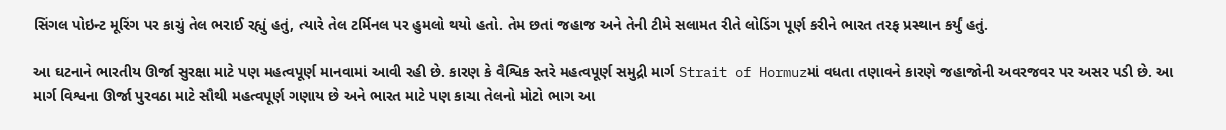સિંગલ પોઇન્ટ મૂરિંગ પર કાચું તેલ ભરાઈ રહ્યું હતું, ત્યારે તેલ ટર્મિનલ પર હુમલો થયો હતો. તેમ છતાં જહાજ અને તેની ટીમે સલામત રીતે લોડિંગ પૂર્ણ કરીને ભારત તરફ પ્રસ્થાન કર્યું હતું.

આ ઘટનાને ભારતીય ઊર્જા સુરક્ષા માટે પણ મહત્વપૂર્ણ માનવામાં આવી રહી છે. કારણ કે વૈશ્વિક સ્તરે મહત્વપૂર્ણ સમુદ્રી માર્ગ Strait of Hormuzમાં વધતા તણાવને કારણે જહાજોની અવરજવર પર અસર પડી છે. આ માર્ગ વિશ્વના ઊર્જા પુરવઠા માટે સૌથી મહત્વપૂર્ણ ગણાય છે અને ભારત માટે પણ કાચા તેલનો મોટો ભાગ આ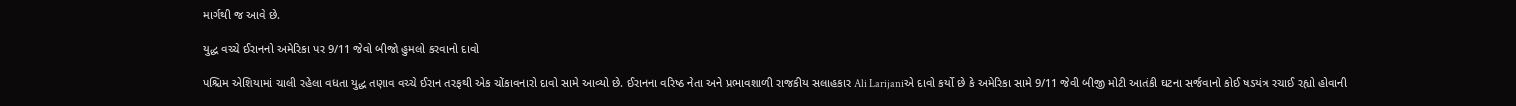માર્ગથી જ આવે છે.

યુદ્ધ વચ્ચે ઈરાનનો અમેરિકા પર 9/11 જેવો બીજો હુમલો કરવાનો દાવો

પશ્ચિમ એશિયામાં ચાલી રહેલા વધતા યુદ્ધ તણાવ વચ્ચે ઈરાન તરફથી એક ચોંકાવનારો દાવો સામે આવ્યો છે. ઈરાનના વરિષ્ઠ નેતા અને પ્રભાવશાળી રાજકીય સલાહકાર Ali Larijaniએ દાવો કર્યો છે કે અમેરિકા સામે 9/11 જેવી બીજી મોટી આતંકી ઘટના સર્જવાનો કોઈ ષડયંત્ર રચાઈ રહ્યો હોવાની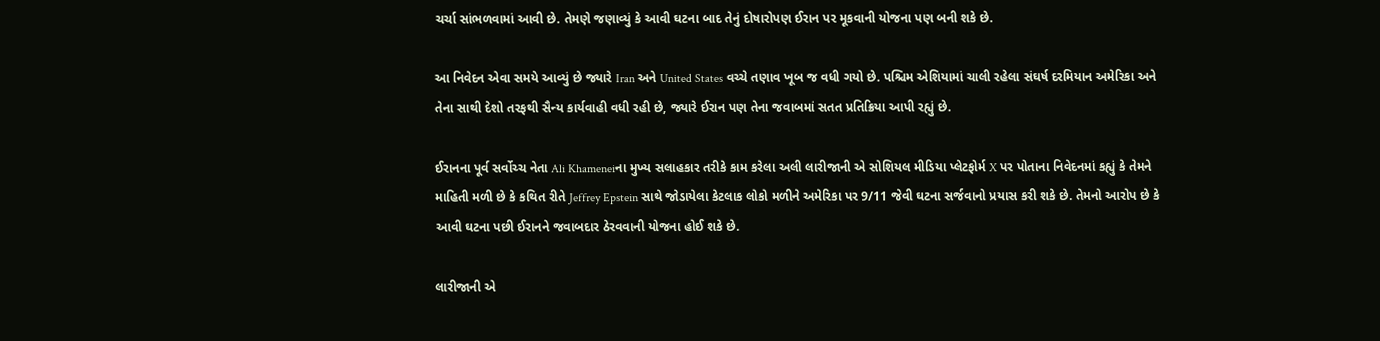ચર્ચા સાંભળવામાં આવી છે. તેમણે જણાવ્યું કે આવી ઘટના બાદ તેનું દોષારોપણ ઈરાન પર મૂકવાની યોજના પણ બની શકે છે.

આ નિવેદન એવા સમયે આવ્યું છે જ્યારે Iran અને United States વચ્ચે તણાવ ખૂબ જ વધી ગયો છે. પશ્ચિમ એશિયામાં ચાલી રહેલા સંઘર્ષ દરમિયાન અમેરિકા અને તેના સાથી દેશો તરફથી સૈન્ય કાર્યવાહી વધી રહી છે, જ્યારે ઈરાન પણ તેના જવાબમાં સતત પ્રતિક્રિયા આપી રહ્યું છે.

ઈરાનના પૂર્વ સર્વોચ્ચ નેતા Ali Khameneiના મુખ્ય સલાહકાર તરીકે કામ કરેલા અલી લારીજાની એ સોશિયલ મીડિયા પ્લેટફોર્મ X પર પોતાના નિવેદનમાં કહ્યું કે તેમને માહિતી મળી છે કે કથિત રીતે Jeffrey Epstein સાથે જોડાયેલા કેટલાક લોકો મળીને અમેરિકા પર 9/11 જેવી ઘટના સર્જવાનો પ્રયાસ કરી શકે છે. તેમનો આરોપ છે કે આવી ઘટના પછી ઈરાનને જવાબદાર ઠેરવવાની યોજના હોઈ શકે છે.

લારીજાની એ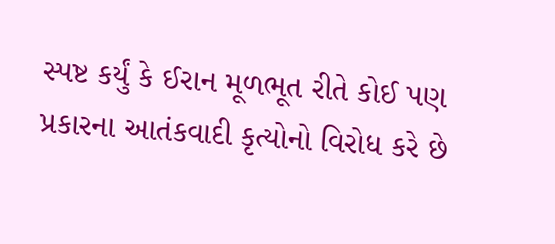સ્પષ્ટ કર્યું કે ઈરાન મૂળભૂત રીતે કોઈ પણ પ્રકારના આતંકવાદી કૃત્યોનો વિરોધ કરે છે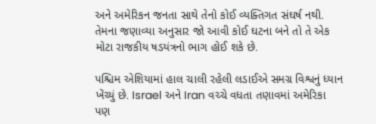અને અમેરિકન જનતા સાથે તેનો કોઈ વ્યક્તિગત સંઘર્ષ નથી. તેમના જણાવ્યા અનુસાર જો આવી કોઈ ઘટના બને તો તે એક મોટા રાજકીય ષડયંત્રનો ભાગ હોઈ શકે છે.

પશ્ચિમ એશિયામાં હાલ ચાલી રહેલી લડાઈએ સમગ્ર વિશ્વનું ધ્યાન ખેંચ્યું છે. Israel અને Iran વચ્ચે વધતા તણાવમાં અમેરિકા પણ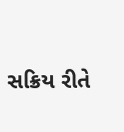સક્રિય રીતે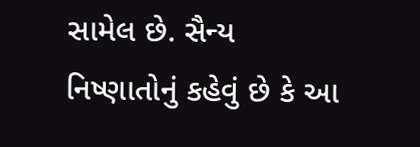સામેલ છે. સૈન્ય નિષ્ણાતોનું કહેવું છે કે આ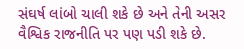સંઘર્ષ લાંબો ચાલી શકે છે અને તેની અસર વૈશ્વિક રાજનીતિ પર પણ પડી શકે છે.